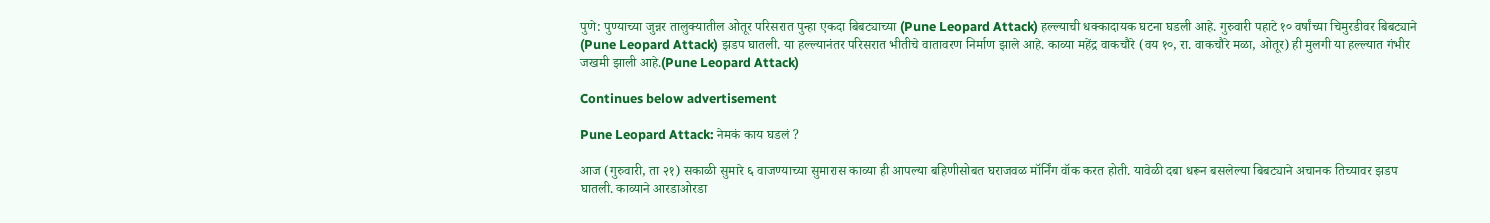पुणे: पुण्याच्या जुन्नर तालुक्यातील ओतूर परिसरात पुन्हा एकदा बिबट्याच्या (Pune Leopard Attack) हल्ल्याची धक्कादायक घटना घडली आहे. गुरुवारी पहाटे १० वर्षांच्या चिमुरडीवर बिबट्याने (Pune Leopard Attack) झडप घातली. या हल्ल्यानंतर परिसरात भीतीचे वातावरण निर्माण झाले आहे. काव्या महेंद्र वाकचौरे (वय १०, रा. वाकचौरे मळा, ओतूर) ही मुलगी या हल्ल्यात गंभीर जखमी झाली आहे.(Pune Leopard Attack)

Continues below advertisement

Pune Leopard Attack: नेमकं काय घडलं ?

आज (गुरुवारी, ता २१) सकाळी सुमारे ६ वाजण्याच्या सुमारास काव्या ही आपल्या बहिणीसोबत घराजवळ मॉर्निंग वॉक करत होती. यावेळी दबा धरून बसलेल्या बिबट्याने अचानक तिच्यावर झडप घातली. काव्याने आरडाओरडा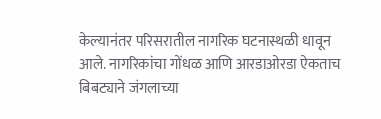केल्यानंतर परिसरातील नागरिक घटनास्थळी धावून आले. नागरिकांचा गोंधळ आणि आरडाओरडा ऐकताच बिबट्याने जंगलाच्या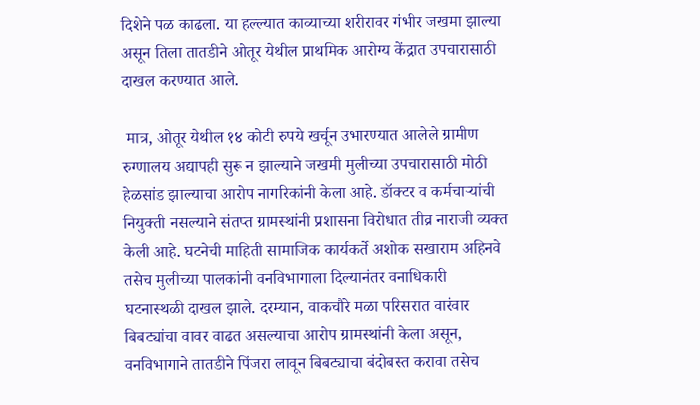दिशेने पळ काढला. या हल्ल्यात काव्याच्या शरीरावर गंभीर जखमा झाल्या असून तिला तातडीने ओतूर येथील प्राथमिक आरोग्य केंद्रात उपचारासाठी दाखल करण्यात आले.

 मात्र, ओतूर येथील १४ कोटी रुपये खर्चून उभारण्यात आलेले ग्रामीण रुग्णालय अद्यापही सुरू न झाल्याने जखमी मुलीच्या उपचारासाठी मोठी हेळसांड झाल्याचा आरोप नागरिकांनी केला आहे. डॉक्टर व कर्मचाऱ्यांची नियुक्ती नसल्याने संतप्त ग्रामस्थांनी प्रशासना विरोधात तीव्र नाराजी व्यक्त केली आहे. घटनेची माहिती सामाजिक कार्यकर्ते अशोक सखाराम अहिनवे तसेच मुलीच्या पालकांनी वनविभागाला दिल्यानंतर वनाधिकारी घटनास्थळी दाखल झाले. दरम्यान, वाकचौरे मळा परिसरात वारंवार बिबट्यांचा वावर वाढत असल्याचा आरोप ग्रामस्थांनी केला असून, वनविभागाने तातडीने पिंजरा लावून बिबट्याचा बंदोबस्त करावा तसेच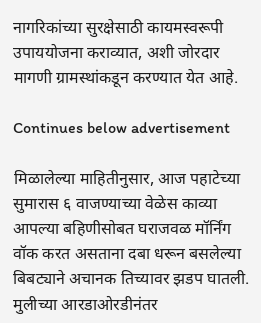नागरिकांच्या सुरक्षेसाठी कायमस्वरूपी उपाययोजना कराव्यात, अशी जोरदार मागणी ग्रामस्थांकडून करण्यात येत आहे.

Continues below advertisement

मिळालेल्या माहितीनुसार, आज पहाटेच्या सुमारास ६ वाजण्याच्या वेळेस काव्या आपल्या बहिणीसोबत घराजवळ मॉर्निंग वॉक करत असताना दबा धरून बसलेल्या बिबट्याने अचानक तिच्यावर झडप घातली. मुलीच्या आरडाओरडीनंतर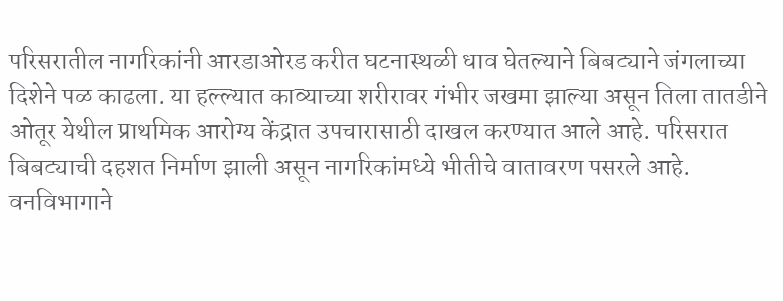परिसरातील नागरिकांनी आरडाओरड करीत घटनास्थळी धाव घेतल्याने बिबट्याने जंगलाच्या दिशेने पळ काढला. या हल्ल्यात काव्याच्या शरीरावर गंभीर जखमा झाल्या असून तिला तातडीने ओतूर येथील प्राथमिक आरोग्य केंद्रात उपचारासाठी दाखल करण्यात आले आहे. परिसरात बिबट्याची दहशत निर्माण झाली असून नागरिकांमध्ये भीतीचे वातावरण पसरले आहे. वनविभागाने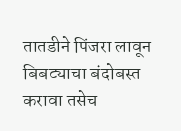तातडीने पिंजरा लावून बिबट्याचा बंदोबस्त करावा तसेच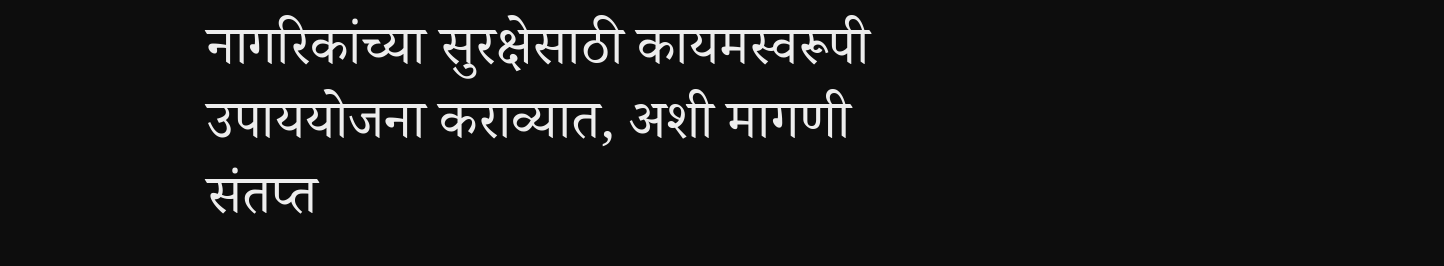नागरिकांच्या सुरक्षेसाठी कायमस्वरूपी उपाययोजना कराव्यात, अशी मागणी संतप्त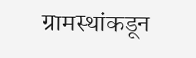ग्रामस्थांकडून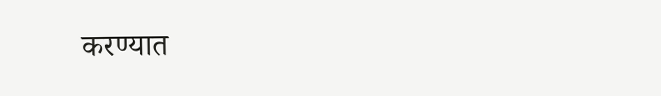करण्यात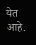येत आहे.